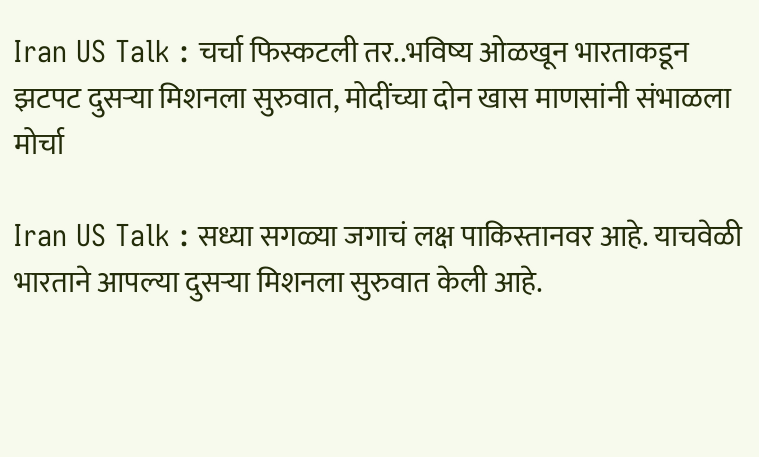Iran US Talk : चर्चा फिस्कटली तर..भविष्य ओळखून भारताकडून झटपट दुसऱ्या मिशनला सुरुवात, मोदींच्या दोन खास माणसांनी संभाळला मोर्चा

Iran US Talk : सध्या सगळ्या जगाचं लक्ष पाकिस्तानवर आहे. याचवेळी भारताने आपल्या दुसऱ्या मिशनला सुरुवात केली आहे.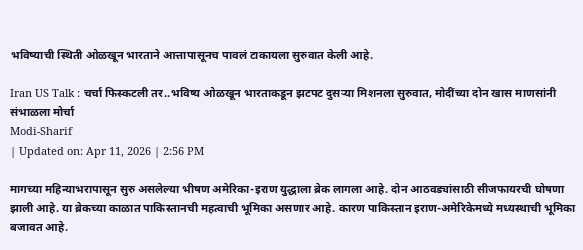भविष्याची स्थिती ओळखून भारताने आत्तापासूनच पावलं टाकायला सुरुवात केली आहे.

Iran US Talk : चर्चा फिस्कटली तर..भविष्य ओळखून भारताकडून झटपट दुसऱ्या मिशनला सुरुवात, मोदींच्या दोन खास माणसांनी संभाळला मोर्चा
Modi-Sharif
| Updated on: Apr 11, 2026 | 2:56 PM

मागच्या महिन्याभरापासून सुरु असलेल्या भीषण अमेरिका-इराण युद्धाला ब्रेक लागला आहे. दोन आठवड्यांसाठी सीजफायरची घोषणा झाली आहे. या ब्रेकच्या काळात पाकिस्तानची महत्वाची भूमिका असणार आहे. कारण पाकिस्तान इराण-अमेरिकेमध्ये मध्यस्थाची भूमिका बजावत आहे.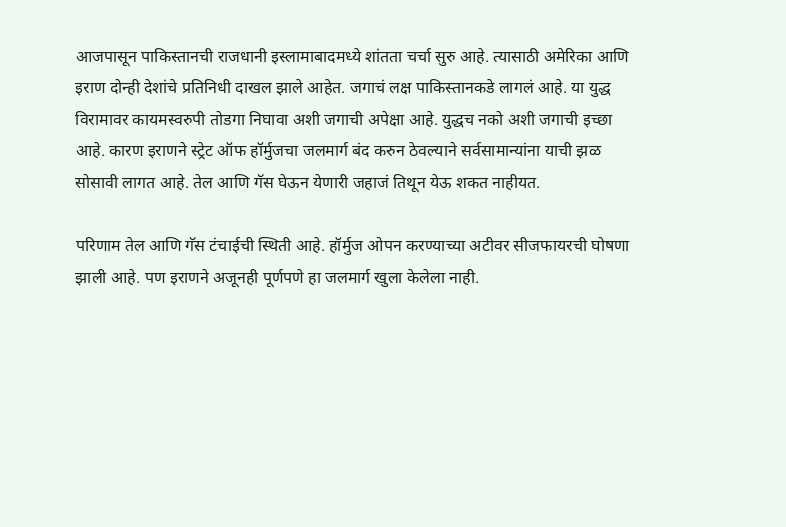आजपासून पाकिस्तानची राजधानी इस्लामाबादमध्ये शांतता चर्चा सुरु आहे. त्यासाठी अमेरिका आणि इराण दोन्ही देशांचे प्रतिनिधी दाखल झाले आहेत. जगाचं लक्ष पाकिस्तानकडे लागलं आहे. या युद्ध विरामावर कायमस्वरुपी तोडगा निघावा अशी जगाची अपेक्षा आहे. युद्धच नको अशी जगाची इच्छा आहे. कारण इराणने स्ट्रेट ऑफ हॉर्मुजचा जलमार्ग बंद करुन ठेवल्याने सर्वसामान्यांना याची झळ सोसावी लागत आहे. तेल आणि गॅस घेऊन येणारी जहाजं तिथून येऊ शकत नाहीयत.

परिणाम तेल आणि गॅस टंचाईची स्थिती आहे. हॉर्मुज ओपन करण्याच्या अटीवर सीजफायरची घोषणा झाली आहे. पण इराणने अजूनही पूर्णपणे हा जलमार्ग खुला केलेला नाही.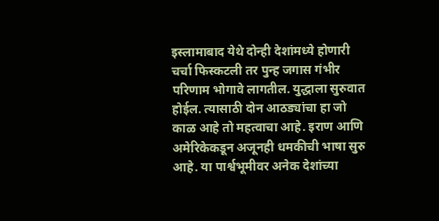इस्लामाबाद येथे दोन्ही देशांमध्ये होणारी चर्चा फिस्कटली तर पुन्ह जगास गंभीर परिणाम भोगावे लागतील. युद्धाला सुरुवात होईल. त्यासाठी दोन आठड्यांचा हा जो काळ आहे तो महत्वाचा आहे. इराण आणि अमेरिकेकडून अजूनही धमकीची भाषा सुरु आहे. या पार्श्वभूमीवर अनेक देशांच्या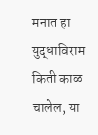मनात हा युद्धाविराम किती काळ चालेल, या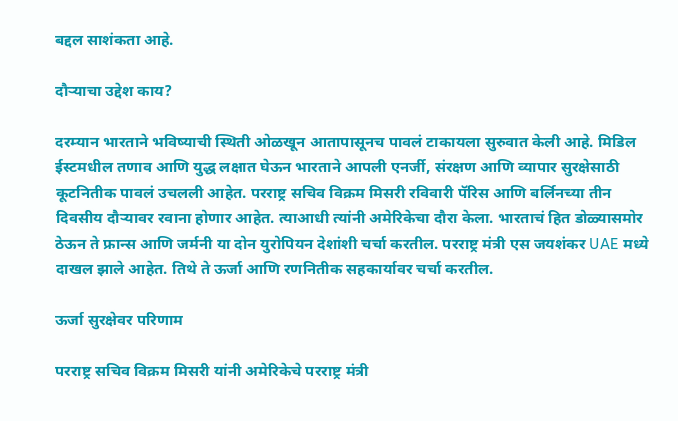बद्दल साशंकता आहे.

दौऱ्याचा उद्देश काय?

दरम्यान भारताने भविष्याची स्थिती ओळखून आतापासूनच पावलं टाकायला सुरुवात केली आहे. मिडिल ईस्टमधील तणाव आणि युद्ध लक्षात घेऊन भारताने आपली एनर्जी, संरक्षण आणि व्यापार सुरक्षेसाठी कूटनितीक पावलं उचलली आहेत. परराष्ट्र सचिव विक्रम मिसरी रविवारी पॅरिस आणि बर्लिनच्या तीन दिवसीय दौऱ्यावर रवाना होणार आहेत. त्याआधी त्यांनी अमेरिकेचा दौरा केला. भारताचं हित डोळ्यासमोर ठेऊन ते फ्रान्स आणि जर्मनी या दोन युरोपियन देशांशी चर्चा करतील. परराष्ट्र मंत्री एस जयशंकर UAE मध्ये दाखल झाले आहेत. तिथे ते ऊर्जा आणि रणनितीक सहकार्यावर चर्चा करतील.

ऊर्जा सुरक्षेवर परिणाम

परराष्ट्र सचिव विक्रम मिसरी यांनी अमेरिकेचे परराष्ट्र मंत्री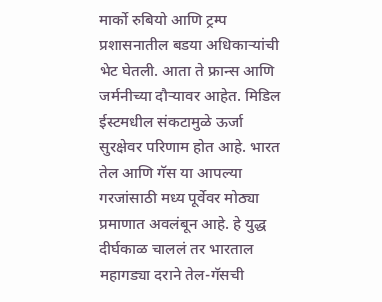मार्को रुबियो आणि ट्रम्प प्रशासनातील बडया अधिकाऱ्यांची भेट घेतली. आता ते फ्रान्स आणि जर्मनीच्या दौऱ्यावर आहेत. मिडिल ईस्टमधील संकटामुळे ऊर्जा सुरक्षेवर परिणाम होत आहे. भारत तेल आणि गॅस या आपल्या गरजांसाठी मध्य पूर्वेवर मोठ्या प्रमाणात अवलंबून आहे. हे युद्ध दीर्घकाळ चाललं तर भारताल महागड्या दराने तेल-गॅसची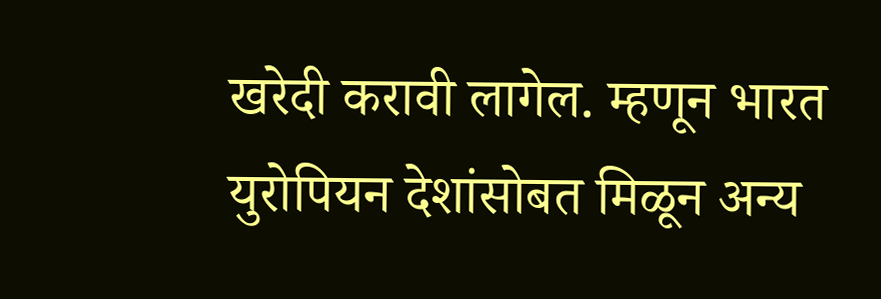खरेदी करावी लागेल. म्हणून भारत युरोपियन देशांसोबत मिळून अन्य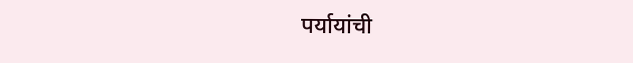पर्यायांची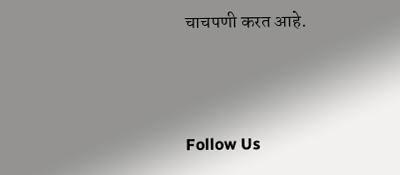चाचपणी करत आहे.



Follow Us